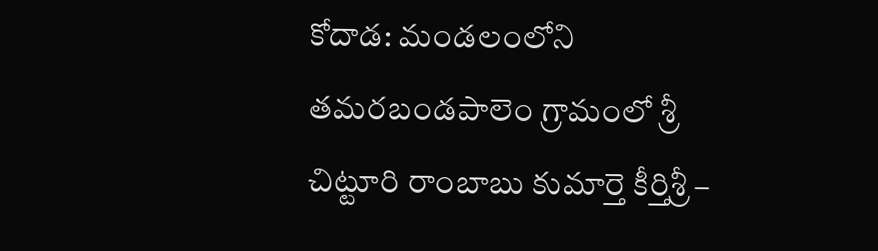కోదాడ: మండలంలోని తమరబండపాలెం గ్రామంలో శ్రీ చిట్టూరి రాంబాబు కుమార్తె కీర్తిశ్రీ –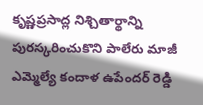కృష్ణప్రసాద్ల నిశ్చితార్థాన్ని పురస్కరించుకొని పాలేరు మాజీ ఎమ్మెల్యే కందాళ ఉపేందర్ రెడ్డి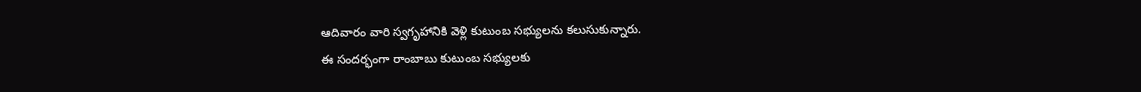ఆదివారం వారి స్వగృహానికి వెళ్లి కుటుంబ సభ్యులను కలుసుకున్నారు.
ఈ సందర్భంగా రాంబాబు కుటుంబ సభ్యులకు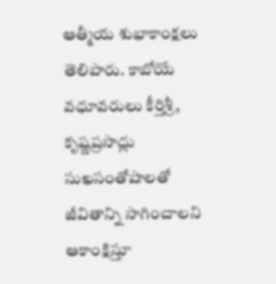ఆత్మీయ శుభాకాంక్షలు తెలిపారు. కాబోయే వధూవరులు కీర్తిశ్రీ, కృష్ణప్రసాద్లు సుఖసంతోషాలతో జీవితాన్ని సాగించాలని ఆకాంక్షిస్తూ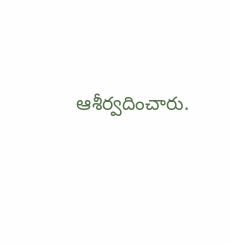ఆశీర్వదించారు.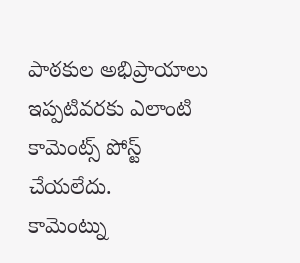పాఠకుల అభిప్రాయాలు
ఇప్పటివరకు ఎలాంటి కామెంట్స్ పోస్ట్ చేయలేదు.
కామెంట్ను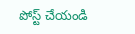పోస్ట్ చేయండి